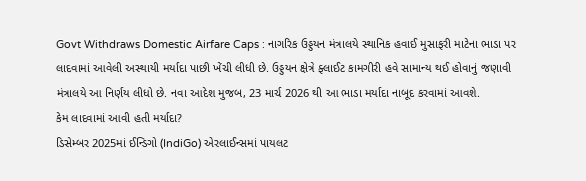Govt Withdraws Domestic Airfare Caps : નાગરિક ઉડ્ડયન મંત્રાલયે સ્થાનિક હવાઈ મુસાફરી માટેના ભાડા પર લાદવામાં આવેલી અસ્થાયી મર્યાદા પાછી ખેંચી લીધી છે. ઉડ્ડયન ક્ષેત્રે ફ્લાઈટ કામગીરી હવે સામાન્ય થઈ હોવાનું જણાવી મંત્રાલયે આ નિર્ણય લીધો છે. નવા આદેશ મુજબ, 23 માર્ચ 2026 થી આ ભાડા મર્યાદા નાબૂદ કરવામાં આવશે.
કેમ લાદવામાં આવી હતી મર્યાદા?
ડિસેમ્બર 2025માં ઈન્ડિગો (IndiGo) એરલાઈન્સમાં પાયલટ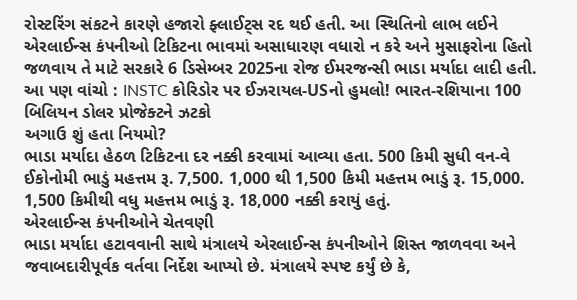રોસ્ટરિંગ સંકટને કારણે હજારો ફ્લાઈટ્સ રદ થઈ હતી. આ સ્થિતિનો લાભ લઈને એરલાઈન્સ કંપનીઓ ટિકિટના ભાવમાં અસાધારણ વધારો ન કરે અને મુસાફરોના હિતો જળવાય તે માટે સરકારે 6 ડિસેમ્બર 2025ના રોજ ઈમરજન્સી ભાડા મર્યાદા લાદી હતી.
આ પણ વાંચો : INSTC કોરિડોર પર ઈઝરાયલ-USનો હુમલો! ભારત-રશિયાના 100 બિલિયન ડોલર પ્રોજેક્ટને ઝટકો
અગાઉ શું હતા નિયમો?
ભાડા મર્યાદા હેઠળ ટિકિટના દર નક્કી કરવામાં આવ્યા હતા. 500 કિમી સુધી વન-વે ઈકોનોમી ભાડું મહત્તમ રૂ. 7,500. 1,000 થી 1,500 કિમી મહત્તમ ભાડું રૂ. 15,000. 1,500 કિમીથી વધુ મહત્તમ ભાડું રૂ. 18,000 નક્કી કરાયું હતું.
એરલાઈન્સ કંપનીઓને ચેતવણી
ભાડા મર્યાદા હટાવવાની સાથે મંત્રાલયે એરલાઈન્સ કંપનીઓને શિસ્ત જાળવવા અને જવાબદારીપૂર્વક વર્તવા નિર્દેશ આપ્યો છે. મંત્રાલયે સ્પષ્ટ કર્યું છે કે,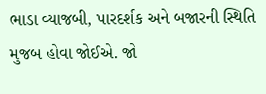ભાડા વ્યાજબી, પારદર્શક અને બજારની સ્થિતિ મુજબ હોવા જોઈએ. જો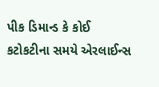પીક ડિમાન્ડ કે કોઈ કટોકટીના સમયે એરલાઈન્સ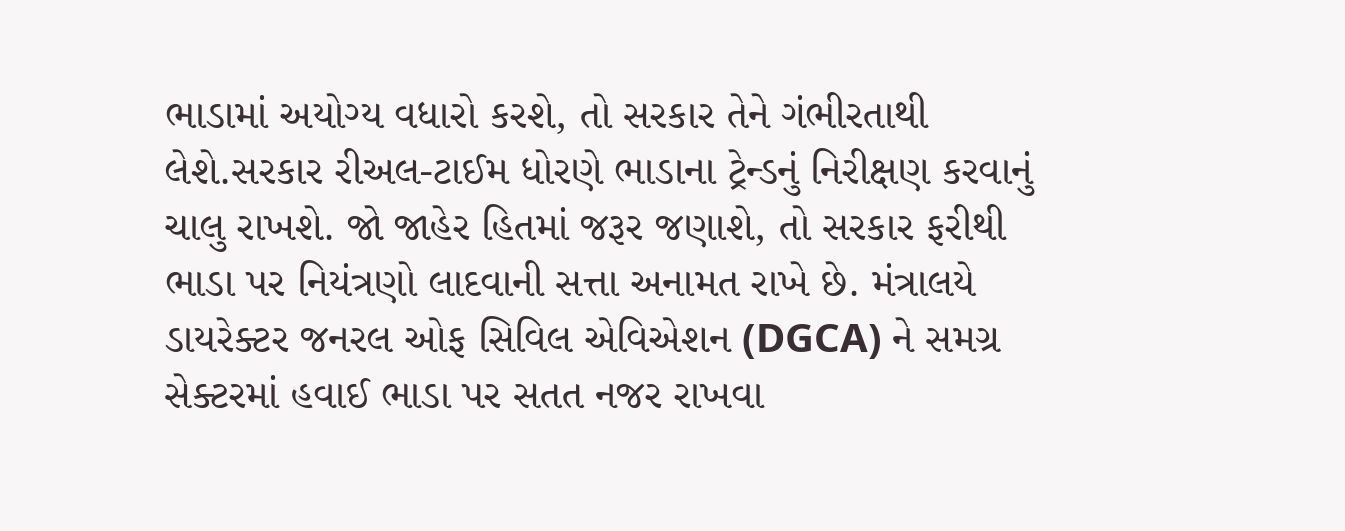ભાડામાં અયોગ્ય વધારો કરશે, તો સરકાર તેને ગંભીરતાથી લેશે.સરકાર રીઅલ-ટાઈમ ધોરણે ભાડાના ટ્રેન્ડનું નિરીક્ષણ કરવાનું ચાલુ રાખશે. જો જાહેર હિતમાં જરૂર જણાશે, તો સરકાર ફરીથી ભાડા પર નિયંત્રણો લાદવાની સત્તા અનામત રાખે છે. મંત્રાલયે ડાયરેક્ટર જનરલ ઓફ સિવિલ એવિએશન (DGCA) ને સમગ્ર સેક્ટરમાં હવાઈ ભાડા પર સતત નજર રાખવા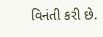વિનંતી કરી છે.